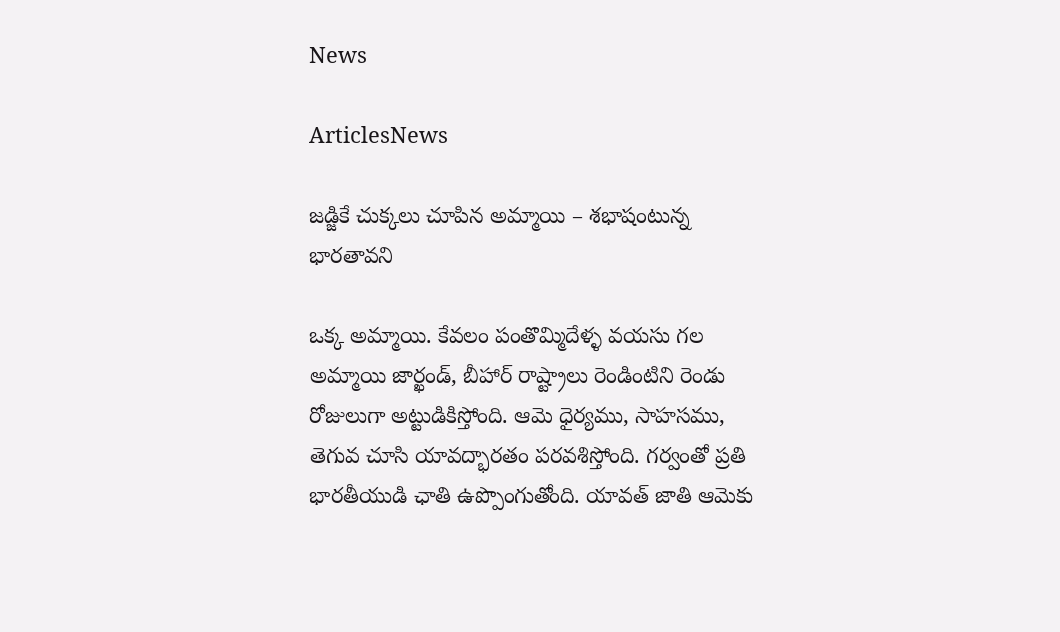News

ArticlesNews

జడ్జికే చుక్కలు చూపిన అమ్మాయి – శభాషంటున్న భారతావని

ఒక్క అమ్మాయి. కేవలం పంతొమ్మిదేళ్ళ వయసు గల అమ్మాయి జార్ఖండ్, బీహార్ రాష్ట్రాలు రెండింటిని రెండు రోజులుగా అట్టుడికిస్తోంది. ఆమె ధైర్యము, సాహసము, తెగువ చూసి యావద్భారతం పరవశిస్తోంది. గర్వంతో ప్రతి భారతీయుడి ఛాతి ఉప్పొంగుతోంది. యావత్ జాతి ఆమెకు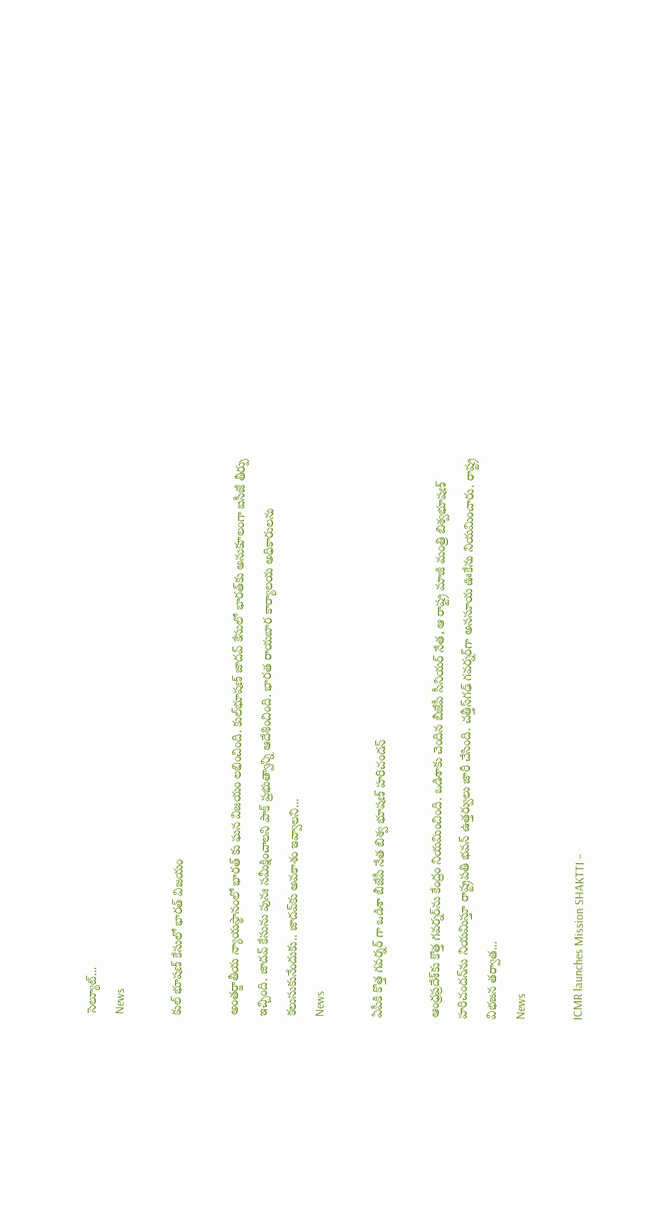సెల్యూట్...
News

కుల్ భూషణ్ కేసులో భారత్ విజయం

అంతర్జాతీయ న్యాయస్థానంలో భారత్ కు ఘ‌న‌ విజయం ల‌భించింది. కుల్‌భూషణ్‌ జాదవ్‌ కేసులో భారత్‌కు అనుకూలంగా ఐసీజే తీర్పు ఇచ్చింది. జాదవ్‌ కేసును పునః సమీక్షించాలని పాక్‌ ప్రభుత్వాన్ని ఆదేశించింది. భారత రాయబార కార్యాలయ అధికారులను కలుసుకునేందుకు.. జాదవ్‌కు అవకాశం ఇవ్వాలని...
News

ఏపీకి కొత్త గ‌వ‌ర్న‌ర్ గా ఒడిశా బీజేపీ నేత బిశ్వ భూషణ్ హరిచందన్

ఆంధ్రప్రదేశ్‌కు కొత్త గవర్నర్‌ను కేంద్రం నియమించింది. ఒడిశాకు చెందిన బీజేపీ సీనియర్‌ నేత, ఆ రాష్ట్ర మాజీ మంత్రి బిశ్వభూషణ్‌ హరిచందన్‌ను నియమిస్తూ రాష్ట్రపతి భవన్‌ ఉత్తర్వులు జారీ చేసింది. చత్తీస్‌గఢ్‌ గవర్నర్‌గా అనసూయ ఊకేను నియమించారు. రాష్ట్ర విభజన తర్వాత...
News

ICMR launches Mission SHAKTTI –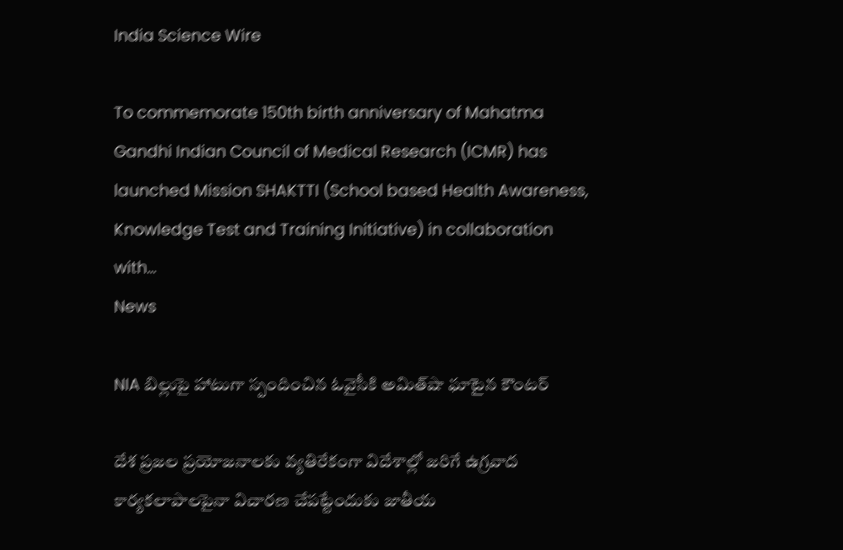India Science Wire

To commemorate 150th birth anniversary of Mahatma Gandhi Indian Council of Medical Research (ICMR) has launched Mission SHAKTTI (School based Health Awareness, Knowledge Test and Training Initiative) in collaboration with...
News

NIA బిల్లుపై హాటుగా స్పందించిన ఓవైసీకి అమిత్‌షా ఘాటైన కౌంట‌ర్

దేశ ప్ర‌జ‌ల‌ ప్రయోజనాలకు వ్య‌తిరేకంగా విదేశాల్లో జరిగే ఉగ్రవాద కార్యకలాపాలపైనా విచారణ చేపట్టేందుకు జాతీయ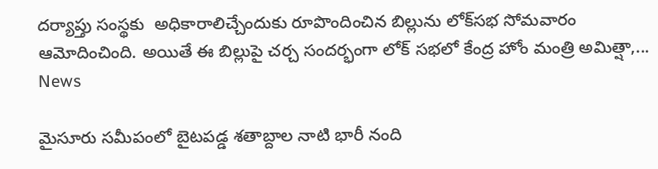దర్యాప్తు సంస్థకు  అధికారాలిచ్చేందుకు రూపొందించిన‌ బిల్లును లోక్‌సభ సోమవారం ఆమోదించింది. అయితే ఈ బిల్లుపై చర్చ సందర్భంగా లోక్ సభలో కేంద్ర హోం మంత్రి అమిత్షా,...
News

మైసూరు సమీపంలో బైటపడ్డ శతాబ్దాల నాటి భారీ నంది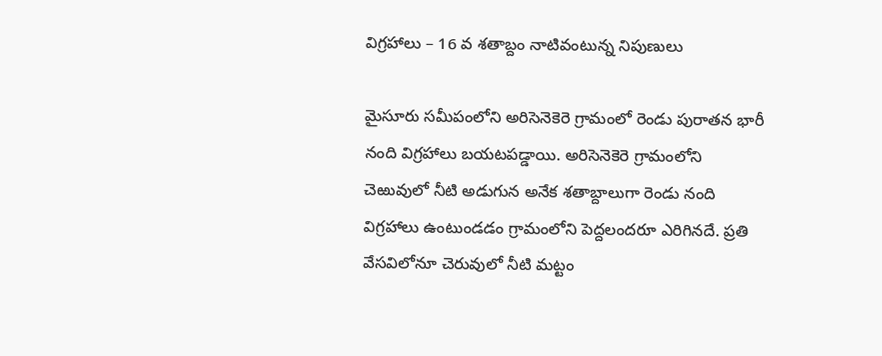విగ్రహాలు – 16 వ శతాబ్దం నాటివంటున్న నిపుణులు

మైసూరు సమీపంలోని అరిసెనెకెరె గ్రామంలో రెండు పురాతన భారీ నంది విగ్రహాలు బయటపడ్డాయి. అరిసెనెకెరె గ్రామంలోని చెఱువులో నీటి అడుగున అనేక శతాబ్దాలుగా రెండు నంది విగ్రహాలు ఉంటుండడం గ్రామంలోని పెద్దలందరూ ఎరిగినదే. ప్రతి వేసవిలోనూ చెరువులో నీటి మట్టం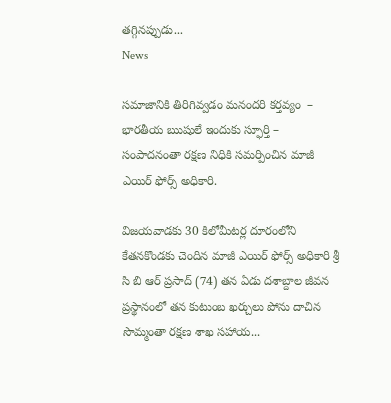తగ్గినప్పుడు...
News

సమాజానికి తిరిగివ్వడం మనందరి కర్తవ్యం  – భారతీయ ఋషులే ఇందుకు స్ఫూర్తి – సంపాదనంతా రక్షణ నిధికి సమర్పించిన మాజీ ఎయిర్ ఫోర్స్ అధికారి.

విజయవాడకు 30 కిలోమీటర్ల దూరంలోని కేతనకొండకు చెందిన మాజీ ఎయిర్ ఫోర్స్ అధికారి శ్రీ సి బి ఆర్ ప్రసాద్ (74) తన ఏడు దశాబ్దాల జీవన ప్రస్థానంలో తన కుటుంబ ఖర్చులు పోను దాచిన సొమ్మంతా రక్షణ శాఖ సహాయ...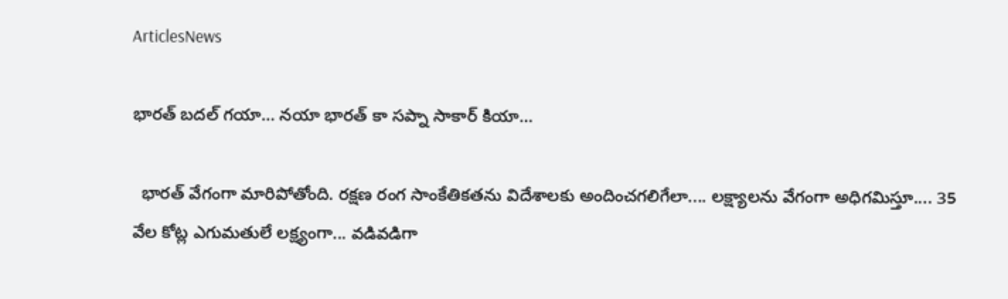ArticlesNews

భారత్ బదల్ గయా… నయా భారత్ కా సప్నా సాకార్ కియా…

  భారత్ వేగంగా మారిపోతోంది. రక్షణ రంగ సాంకేతికతను విదేశాలకు అందించగలిగేలా.... లక్ష్యాలను వేగంగా అధిగమిస్తూ.... 35 వేల కోట్ల ఎగుమతులే లక్ష్యంగా... వడివడిగా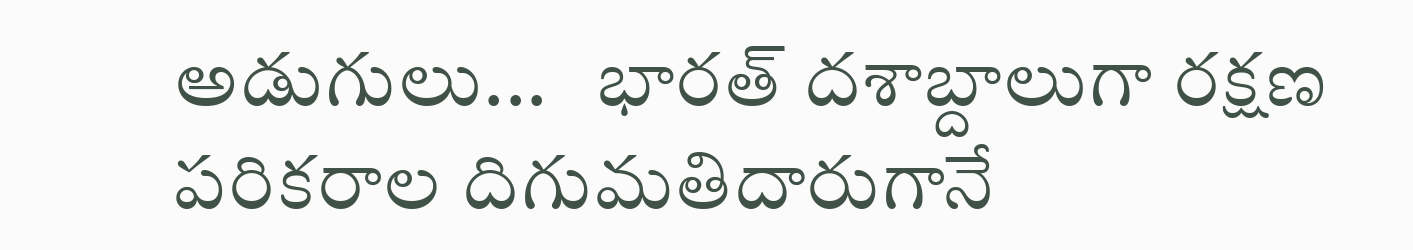అడుగులు...   భారత్ దశాబ్దాలుగా రక్షణ పరికరాల దిగుమతిదారుగానే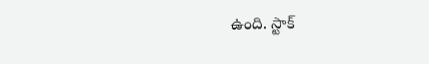ఉంది. స్టాక్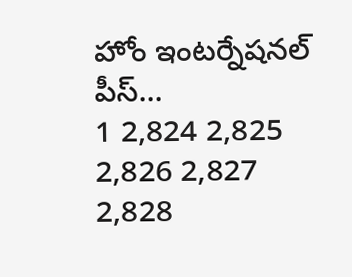హోం ఇంటర్నేషనల్ పీస్...
1 2,824 2,825 2,826 2,827 2,828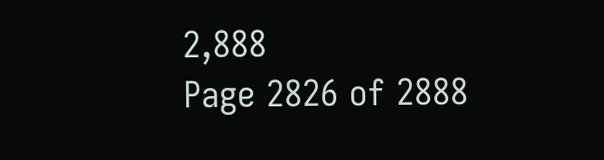2,888
Page 2826 of 2888